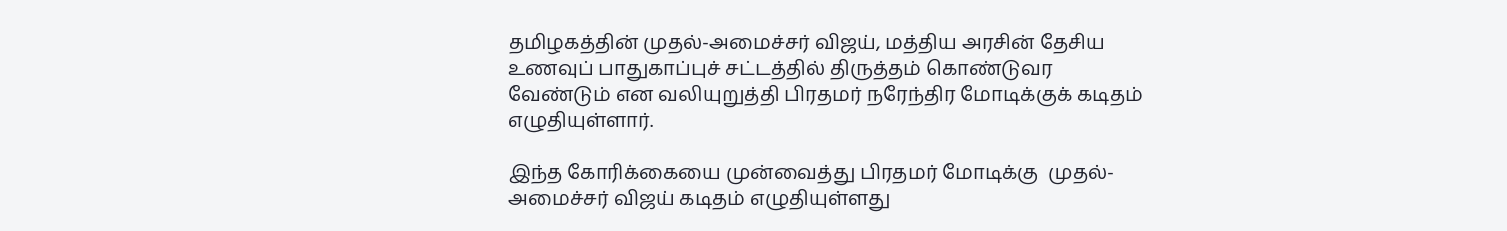தமிழகத்தின் முதல்-அமைச்சர் விஜய், மத்திய அரசின் தேசிய உணவுப் பாதுகாப்புச் சட்டத்தில் திருத்தம் கொண்டுவர வேண்டும் என வலியுறுத்தி பிரதமர் நரேந்திர மோடிக்குக் கடிதம் எழுதியுள்ளார்.

இந்த கோரிக்கையை முன்வைத்து பிரதமர் மோடிக்கு  முதல்-அமைச்சர் விஜய் கடிதம் எழுதியுள்ளது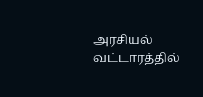அரசியல் வட்டாரத்தில்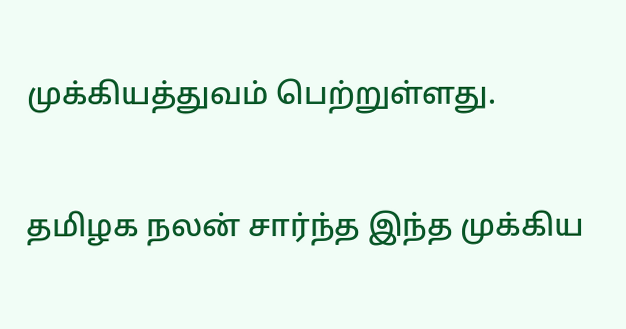முக்கியத்துவம் பெற்றுள்ளது.

தமிழக நலன் சார்ந்த இந்த முக்கிய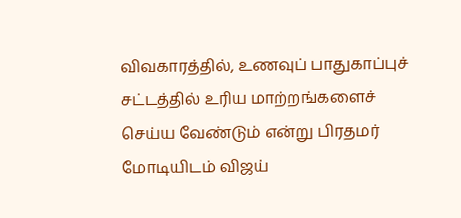விவகாரத்தில், உணவுப் பாதுகாப்புச் சட்டத்தில் உரிய மாற்றங்களைச் செய்ய வேண்டும் என்று பிரதமர் மோடியிடம் விஜய்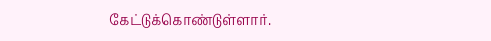கேட்டுக்கொண்டுள்ளார்.